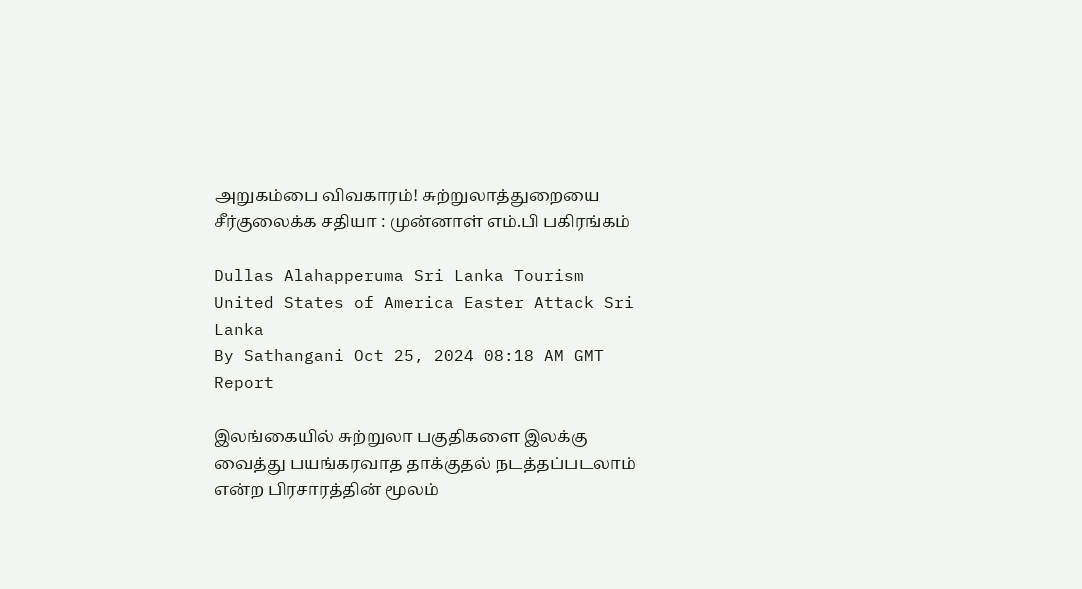அறுகம்பை விவகாரம்! சுற்றுலாத்துறையை சீர்குலைக்க சதியா : முன்னாள் எம்.பி பகிரங்கம்

Dullas Alahapperuma Sri Lanka Tourism United States of America Easter Attack Sri Lanka
By Sathangani Oct 25, 2024 08:18 AM GMT
Report

இலங்கையில் சுற்றுலா பகுதிகளை இலக்கு வைத்து பயங்கரவாத தாக்குதல் நடத்தப்படலாம் என்ற பிரசாரத்தின் மூலம்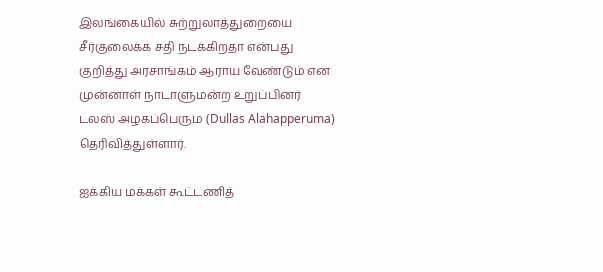இலங்கையில் சுற்றுலாத்துறையை சீர்குலைக்க சதி நடக்கிறதா என்பது குறித்து அரசாங்கம் ஆராய வேண்டும் என முன்னாள் நாடாளுமன்ற உறுப்பினர் டலஸ் அழகப்பெரும (Dullas Alahapperuma) தெரிவித்துள்ளார்.

ஐக்கிய மக்கள் கூட்டணித்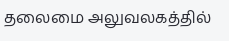தலைமை அலுவலகத்தில்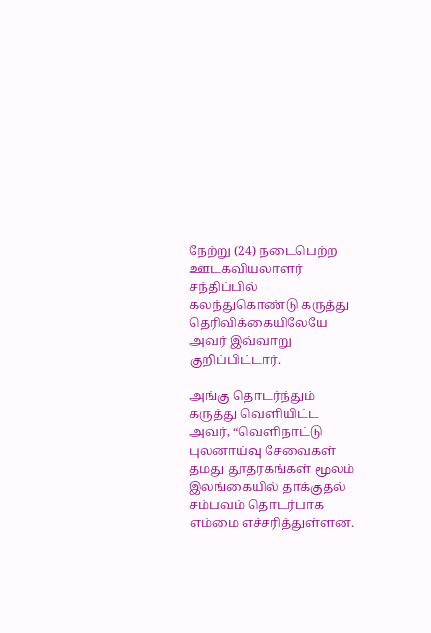நேற்று (24) நடைபெற்ற ஊடகவியலாளர் சந்திப்பில் கலந்துகொண்டு கருத்து தெரிவிக்கையிலேயே அவர் இவ்வாறு குறிப்பிட்டார்.

அங்கு தொடர்ந்தும் கருத்து வெளியிட்ட அவர், “வெளிநாட்டு புலனாய்வு சேவைகள் தமது தூதரகங்கள் மூலம் இலங்கையில் தாக்குதல் சம்பவம் தொடர்பாக எம்மை எச்சரித்துள்ளன.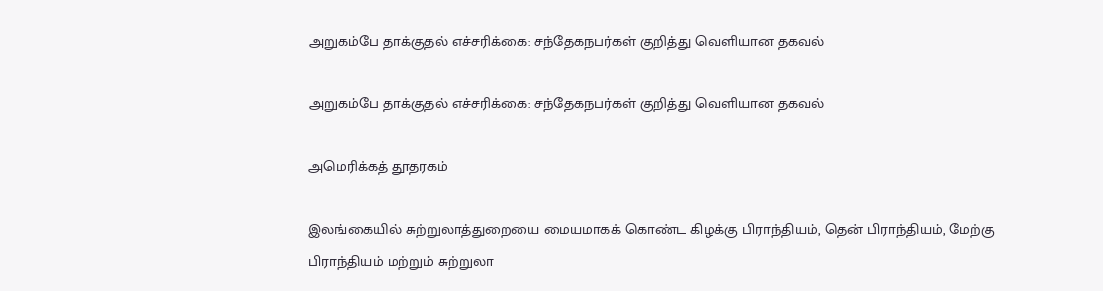அறுகம்பே தாக்குதல் எச்சரிக்கை: சந்தேகநபர்கள் குறித்து வெளியான தகவல்

அறுகம்பே தாக்குதல் எச்சரிக்கை: சந்தேகநபர்கள் குறித்து வெளியான தகவல்

அமெரிக்கத் தூதரகம்

இலங்கையில் சுற்றுலாத்துறையை மையமாகக் கொண்ட கிழக்கு பிராந்தியம், தென் பிராந்தியம், மேற்கு பிராந்தியம் மற்றும் சுற்றுலா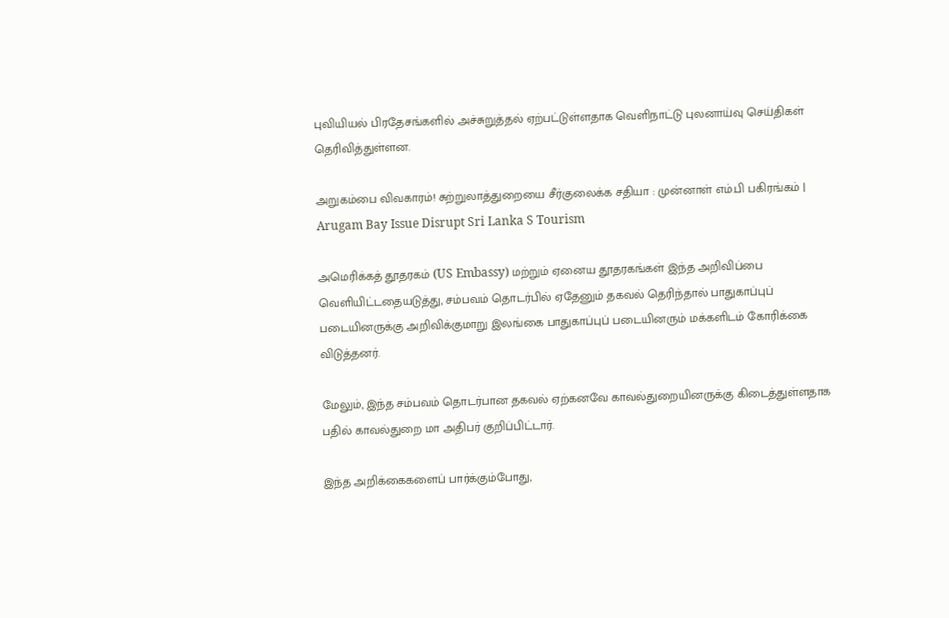புவியியல் பிரதேசங்களில் அச்சுறுத்தல் ஏற்பட்டுள்ளதாக வெளிநாட்டு புலனாய்வு செய்திகள் தெரிவித்துள்ளன.

அறுகம்பை விவகாரம்! சுற்றுலாத்துறையை சீர்குலைக்க சதியா : முன்னாள் எம்.பி பகிரங்கம் | Arugam Bay Issue Disrupt Sri Lanka S Tourism

அமெரிக்கத் தூதரகம் (US Embassy) மற்றும் ஏனைய தூதரகங்கள் இந்த அறிவிப்பை வெளியிட்டதையடுத்து, சம்பவம் தொடர்பில் ஏதேனும் தகவல் தெரிந்தால் பாதுகாப்புப் படையினருக்கு அறிவிக்குமாறு இலங்கை பாதுகாப்புப் படையினரும் மக்களிடம் கோரிக்கை விடுத்தனர்.

மேலும், இந்த சம்பவம் தொடர்பான தகவல் ஏற்கனவே காவல்துறையினருக்கு கிடைத்துள்ளதாக பதில் காவல்துறை மா அதிபர் குறிப்பிட்டார்.

இந்த அறிக்கைகளைப் பார்க்கும்போது,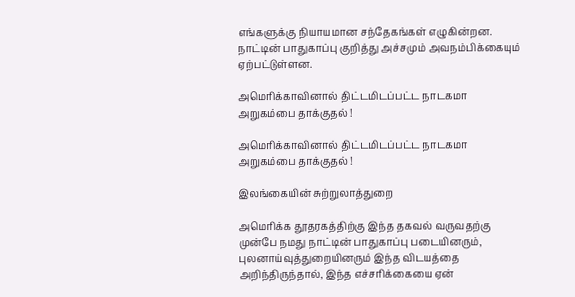எங்களுக்கு நியாயமான சந்தேகங்கள் எழுகின்றன. நாட்டின் பாதுகாப்பு குறித்து அச்சமும் அவநம்பிக்கையும் ஏற்பட்டுள்ளன.

அமெரிக்காவினால் திட்டமிடப்பட்ட நாடகமா அறுகம்பை தாக்குதல் !

அமெரிக்காவினால் திட்டமிடப்பட்ட நாடகமா அறுகம்பை தாக்குதல் !

இலங்கையின் சுற்றுலாத்துறை

அமெரிக்க தூதரகத்திற்கு இந்த தகவல் வருவதற்கு முன்பே நமது நாட்டின் பாதுகாப்பு படையினரும், புலனாய்வுத்துறையினரும் இந்த விடயத்தை அறிந்திருந்தால், இந்த எச்சரிக்கையை ஏன்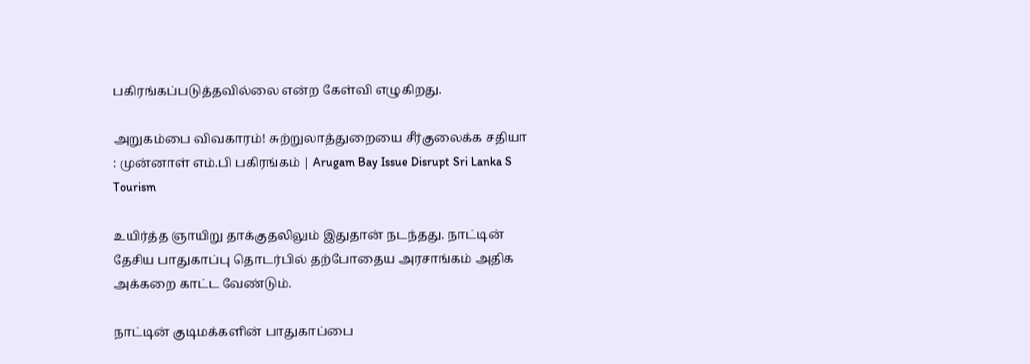பகிரங்கப்படுத்தவில்லை என்ற கேள்வி எழுகிறது.

அறுகம்பை விவகாரம்! சுற்றுலாத்துறையை சீர்குலைக்க சதியா : முன்னாள் எம்.பி பகிரங்கம் | Arugam Bay Issue Disrupt Sri Lanka S Tourism

உயிர்த்த ஞாயிறு தாக்குதலிலும் இதுதான் நடந்தது. நாட்டின் தேசிய பாதுகாப்பு தொடர்பில் தற்போதைய அரசாங்கம் அதிக அக்கறை காட்ட வேண்டும்.

நாட்டின் குடிமக்களின் பாதுகாப்பை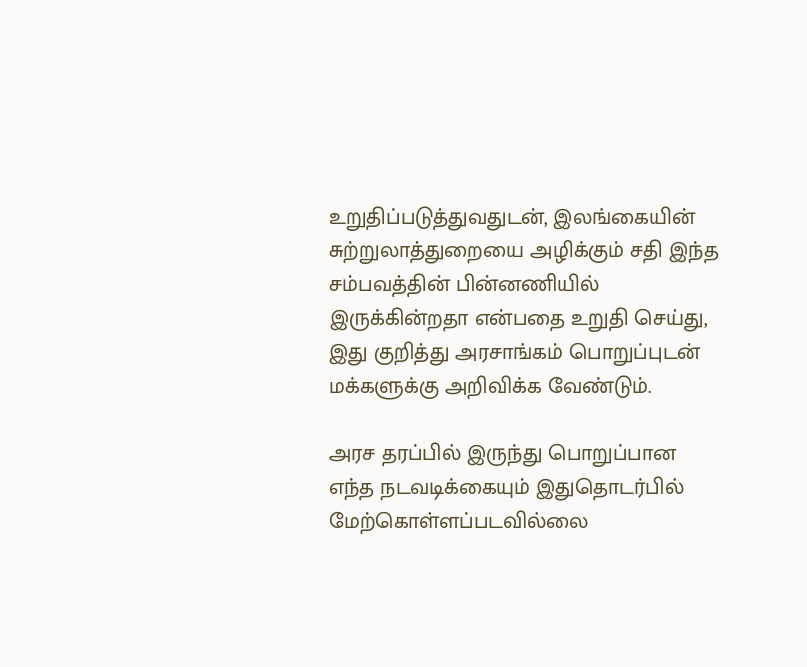உறுதிப்படுத்துவதுடன், இலங்கையின் சுற்றுலாத்துறையை அழிக்கும் சதி இந்த சம்பவத்தின் பின்னணியில் இருக்கின்றதா என்பதை உறுதி செய்து, இது குறித்து அரசாங்கம் பொறுப்புடன் மக்களுக்கு அறிவிக்க வேண்டும்.

அரச தரப்பில் இருந்து பொறுப்பான எந்த நடவடிக்கையும் இதுதொடர்பில் மேற்கொள்ளப்படவில்லை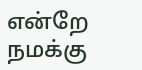என்றே நமக்கு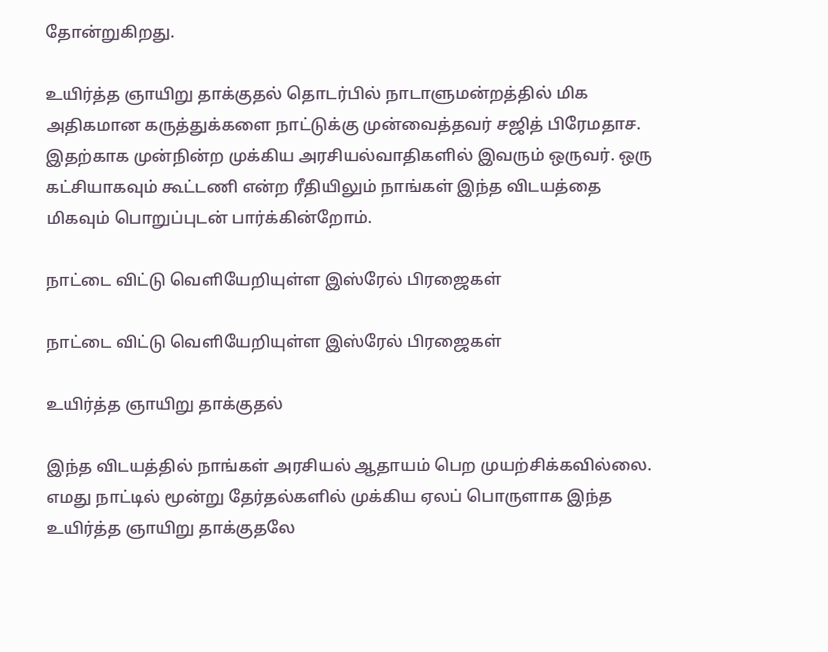தோன்றுகிறது.

உயிர்த்த ஞாயிறு தாக்குதல் தொடர்பில் நாடாளுமன்றத்தில் மிக அதிகமான கருத்துக்களை நாட்டுக்கு முன்வைத்தவர் சஜித் பிரேமதாச. இதற்காக முன்நின்ற முக்கிய அரசியல்வாதிகளில் இவரும் ஒருவர். ஒரு கட்சியாகவும் கூட்டணி என்ற ரீதியிலும் நாங்கள் இந்த விடயத்தை மிகவும் பொறுப்புடன் பார்க்கின்றோம்.

நாட்டை விட்டு வெளியேறியுள்ள இஸ்ரேல் பிரஜைகள்

நாட்டை விட்டு வெளியேறியுள்ள இஸ்ரேல் பிரஜைகள்

உயிர்த்த ஞாயிறு தாக்குதல்

இந்த விடயத்தில் நாங்கள் அரசியல் ஆதாயம் பெற முயற்சிக்கவில்லை. எமது நாட்டில் மூன்று தேர்தல்களில் முக்கிய ஏலப் பொருளாக இந்த உயிர்த்த ஞாயிறு தாக்குதலே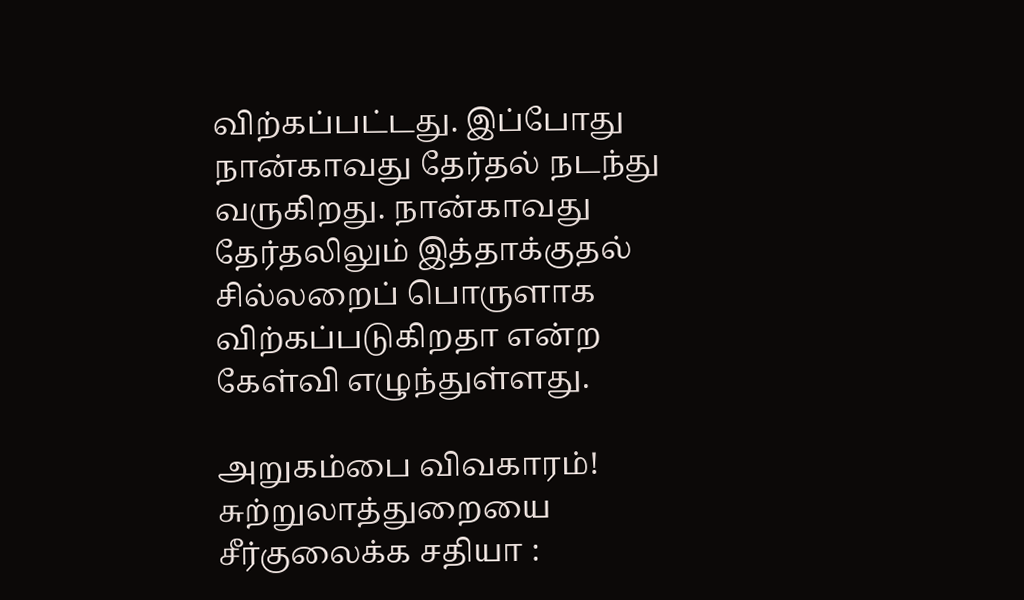விற்கப்பட்டது. இப்போது நான்காவது தேர்தல் நடந்து வருகிறது. நான்காவது தேர்தலிலும் இத்தாக்குதல் சில்லறைப் பொருளாக விற்கப்படுகிறதா என்ற கேள்வி எழுந்துள்ளது.

அறுகம்பை விவகாரம்! சுற்றுலாத்துறையை சீர்குலைக்க சதியா :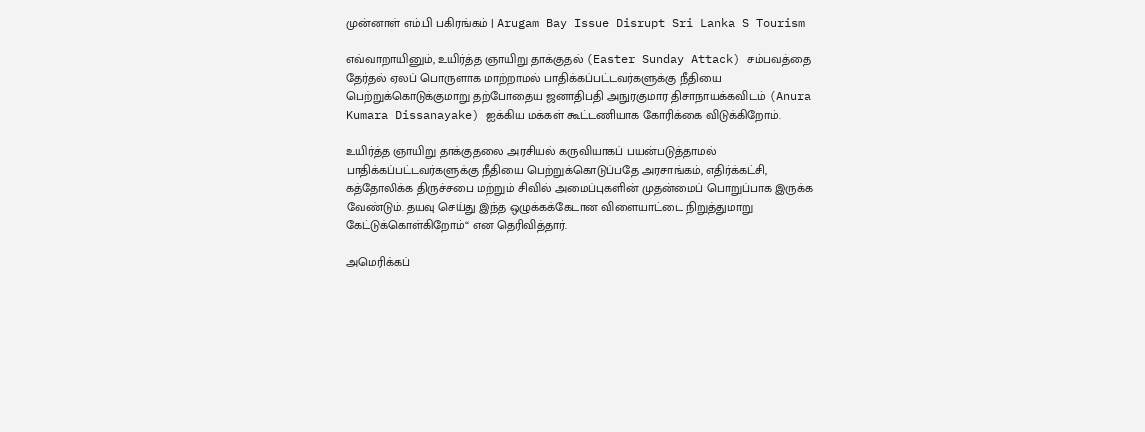முன்னாள் எம்.பி பகிரங்கம் | Arugam Bay Issue Disrupt Sri Lanka S Tourism

எவ்வாறாயினும், உயிர்த்த ஞாயிறு தாக்குதல் (Easter Sunday Attack) சம்பவத்தை தேர்தல் ஏலப் பொருளாக மாற்றாமல் பாதிக்கப்பட்டவர்களுக்கு நீதியை பெற்றுக்கொடுக்குமாறு தற்போதைய ஜனாதிபதி அநுரகுமார திசாநாயக்கவிடம் (Anura Kumara Dissanayake) ஐக்கிய மக்கள் கூட்டணியாக கோரிக்கை விடுக்கிறோம்.

உயிர்த்த ஞாயிறு தாக்குதலை அரசியல் கருவியாகப் பயன்படுத்தாமல் பாதிக்கப்பட்டவர்களுக்கு நீதியை பெற்றுக்கொடுப்பதே அரசாங்கம், எதிர்க்கட்சி, கத்தோலிக்க திருச்சபை மற்றும் சிவில் அமைப்புகளின் முதன்மைப் பொறுப்பாக இருக்க வேண்டும். தயவு செய்து இந்த ஒழுக்கக்கேடான விளையாட்டை நிறுத்துமாறு கேட்டுக்கொள்கிறோம்“ என தெரிவித்தார்.

அமெரிக்கப்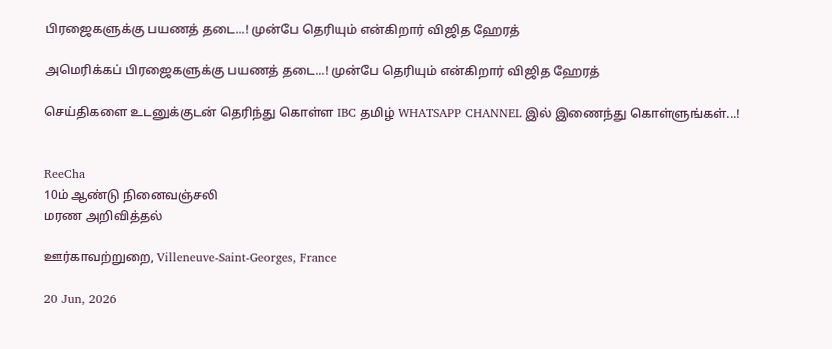பிரஜைகளுக்கு பயணத் தடை...! முன்பே தெரியும் என்கிறார் விஜித ஹேரத்

அமெரிக்கப் பிரஜைகளுக்கு பயணத் தடை...! முன்பே தெரியும் என்கிறார் விஜித ஹேரத்

செய்திகளை உடனுக்குடன் தெரிந்து கொள்ள IBC தமிழ் WHATSAPP CHANNEL இல் இணைந்து கொள்ளுங்கள்...!


ReeCha
10ம் ஆண்டு நினைவஞ்சலி
மரண அறிவித்தல்

ஊர்காவற்றுறை, Villeneuve-Saint-Georges, France

20 Jun, 2026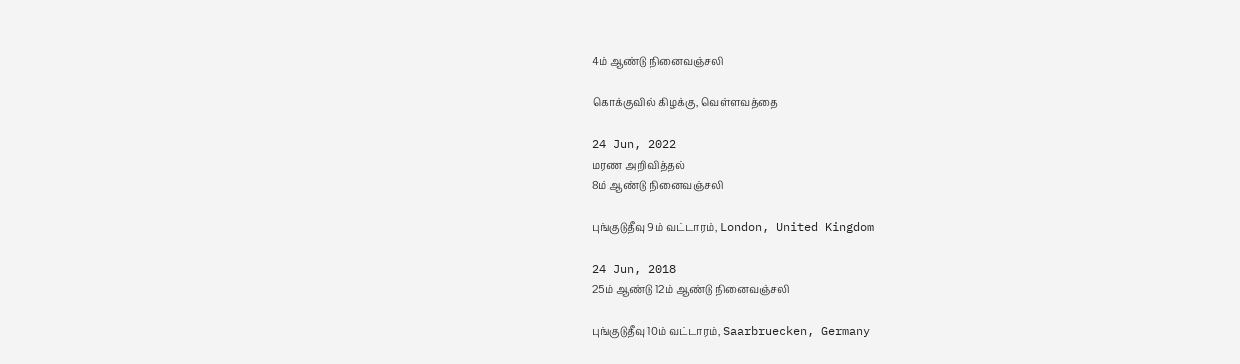4ம் ஆண்டு நினைவஞ்சலி

கொக்குவில் கிழக்கு, வெள்ளவத்தை

24 Jun, 2022
மரண அறிவித்தல்
8ம் ஆண்டு நினைவஞ்சலி

புங்குடுதீவு 9ம் வட்டாரம், London, United Kingdom

24 Jun, 2018
25ம் ஆண்டு 12ம் ஆண்டு நினைவஞ்சலி

புங்குடுதீவு 10ம் வட்டாரம், Saarbruecken, Germany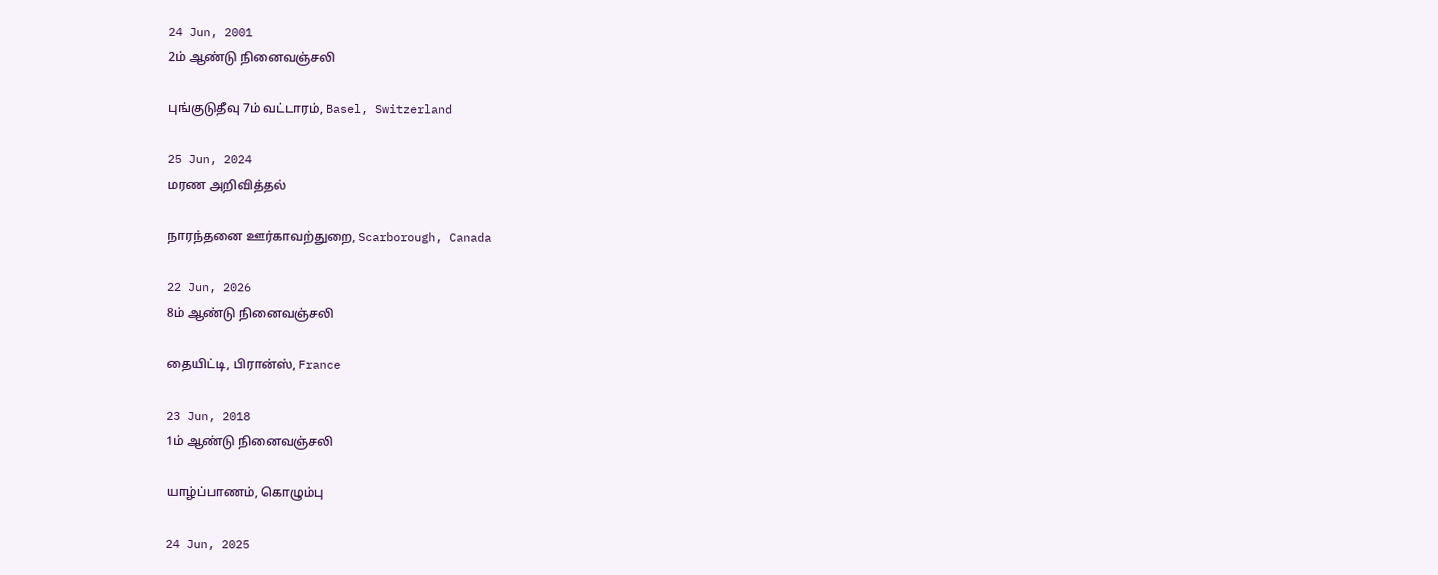24 Jun, 2001
2ம் ஆண்டு நினைவஞ்சலி

புங்குடுதீவு 7ம் வட்டாரம், Basel, Switzerland

25 Jun, 2024
மரண அறிவித்தல்

நாரந்தனை ஊர்காவற்துறை, Scarborough, Canada

22 Jun, 2026
8ம் ஆண்டு நினைவஞ்சலி

தையிட்டி, பிரான்ஸ், France

23 Jun, 2018
1ம் ஆண்டு நினைவஞ்சலி

யாழ்ப்பாணம், கொழும்பு

24 Jun, 2025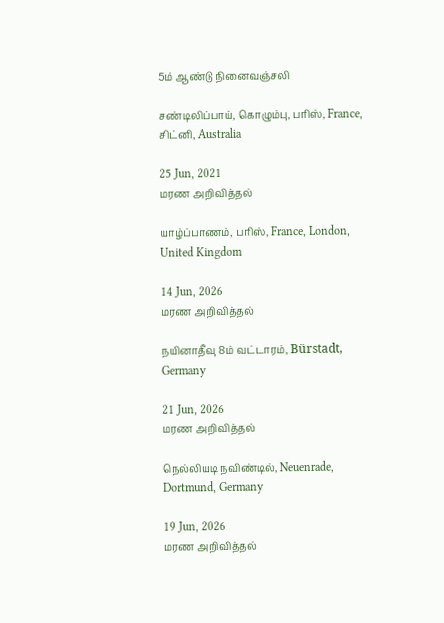5ம் ஆண்டு நினைவஞ்சலி

சண்டிலிப்பாய், கொழும்பு, பரிஸ், France, சிட்னி, Australia

25 Jun, 2021
மரண அறிவித்தல்

யாழ்ப்பாணம், பரிஸ், France, London, United Kingdom

14 Jun, 2026
மரண அறிவித்தல்

நயினாதீவு 8ம் வட்டாரம், Bürstadt, Germany

21 Jun, 2026
மரண அறிவித்தல்

நெல்லியடி நவிண்டில், Neuenrade, Dortmund, Germany

19 Jun, 2026
மரண அறிவித்தல்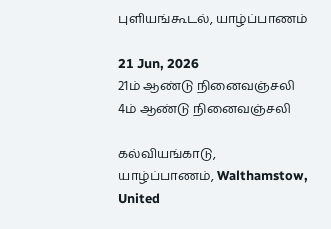புளியங்கூடல், யாழ்ப்பாணம்

21 Jun, 2026
21ம் ஆண்டு நினைவஞ்சலி
4ம் ஆண்டு நினைவஞ்சலி

கல்வியங்காடு, யாழ்ப்பாணம், Walthamstow, United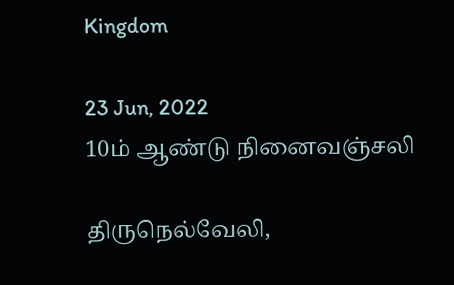Kingdom

23 Jun, 2022
10ம் ஆண்டு நினைவஞ்சலி

திருநெல்வேலி,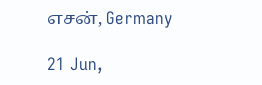எசன், Germany

21 Jun,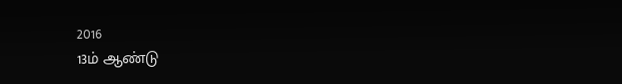2016
13ம் ஆண்டு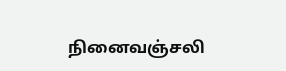நினைவஞ்சலி